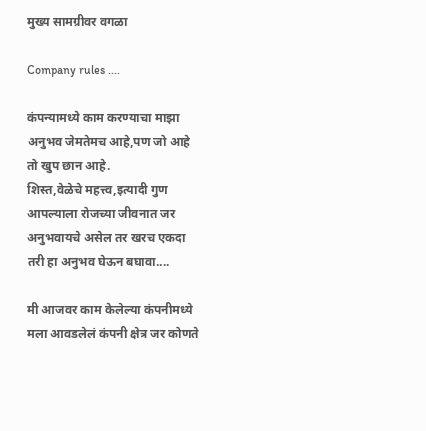मुख्य सामग्रीवर वगळा

Company rules ....

कंपन्यामध्ये काम करण्याचा माझा अनुभव जेमतेमच आहे,पण जो आहे तो खुप छान आहे.
शिस्त,वेळेचे महत्त्व,इत्यादी गुण आपल्याला रोजच्या जीवनात जर अनुभवायचे असेल तर खरच एकदा तरी हा अनुभव घेऊन बघावा....

मी आजवर काम केलेल्या कंपनीमध्ये मला आवडलेलं कंपनी क्षेत्र जर कोणते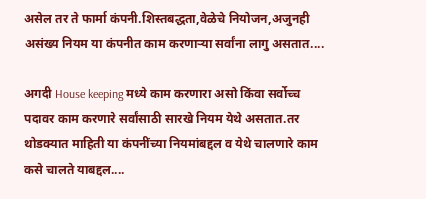असेल तर ते फार्मा कंपनी.शिस्तबद्धता,वेळेचे नियोजन,अजुनही असंख्य नियम या कंपनीत काम करणाऱ्या सर्वांना लागु असतात....

अगदी House keeping मध्ये काम करणारा असो किंवा सर्वोच्च पदावर काम करणारे सर्वांसाठी सारखे नियम येथे असतात.तर थोडक्यात माहिती या कंपनींच्या नियमांबद्दल व येथे चालणारे काम कसे चालते याबद्दल....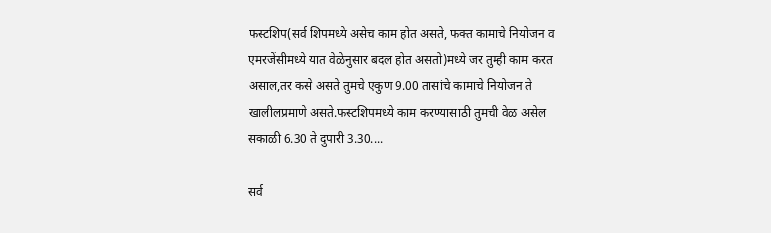फस्टशिप(सर्व शिपमध्ये असेच काम होत असते, फक्त कामाचे नियोजन व एमरजेंसीमध्ये यात वेळेनुसार बदल होत असतो)मध्ये जर तुम्ही काम करत असाल,तर कसे असते तुमचे एकुण 9.00 तासांचे कामाचे नियोजन ते खालीलप्रमाणे असते.फस्टशिपमध्ये काम करण्यासाठी तुमची वेळ असेल सकाळी 6.30 ते दुपारी 3.30....

सर्व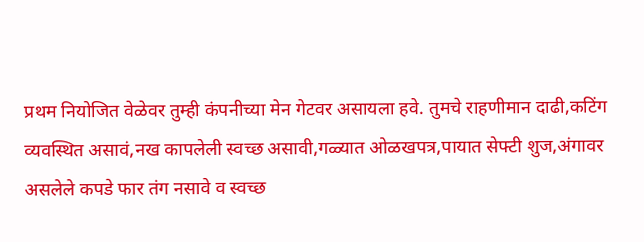प्रथम नियोजित वेळेवर तुम्ही कंपनीच्या मेन गेटवर असायला हवे. तुमचे राहणीमान दाढी,कटिंग व्यवस्थित असावं,नख कापलेली स्वच्छ असावी,गळ्यात ओळखपत्र,पायात सेफ्टी शुज,अंगावर असलेले कपडे फार तंग नसावे व स्वच्छ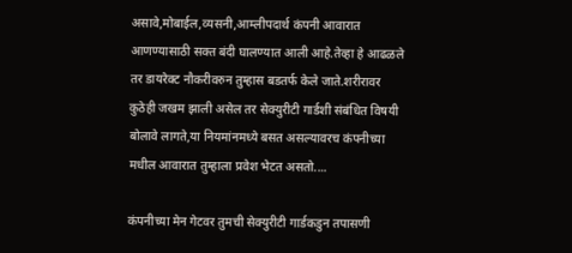असावे,मोबाईल,व्यसनी,आम्लीपदार्थ कंपनी आवारात आणण्यासाठी सक्त बंदी घालण्यात आली आहे.तेव्हा हे आढळले तर डायरेक्ट नौकरीवरुन तुम्हास बडतर्फ केले जाते.शरीरावर कुठेही जखम झाली असेल तर सेक्युरीटी गार्डशी संबंधित विषयी बोलावे लागते,या नियमांनमध्ये बसत असल्यावरच कंपनीच्या मधील आवारात तुम्हाला प्रवेश भेटत असतो....

कंपनीच्या मेन गेटवर तुमची सेक्युरीटी गार्डकडुन तपासणी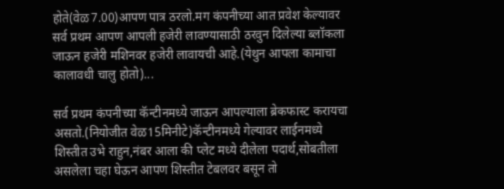होते(वेळ7.00)आपण पात्र ठरलो.मग कंपनीच्या आत प्रवेश केल्यावर सर्व प्रथम आपण आपली हजेरी लावण्यासाठी ठरवुन दिलेल्या ब्लॉकला जाऊन हजेरी मशिनवर हजेरी लावायची आहे.(येथुन आपला कामाचा कालावधी चालु होतो)...

सर्व प्रथम कंपनीच्या कॅन्टीनमध्ये जाऊन आपल्याला ब्रेकफास्ट करायचा असतो.(नियोजीत वेळ15मिनीटे)कॅन्टीनमध्ये गेल्यावर लाईनमध्ये शिस्तीत उभे राहुन,नंबर आला की प्लेट मध्ये दीलेला पदार्थ,सोबतीला असलेला चहा घेऊन आपण शिस्तीत टेबलवर बसून तो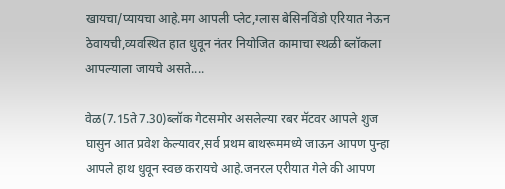खायचा/प्यायचा आहे.मग आपली प्लेट,ग्लास बेसिनविंडो एरियात नेऊन ठेवायची,व्यवस्थित हात धुवून नंतर नियोजित कामाचा स्थळी ब्लॉकला आपल्याला जायचे असते....

वेळ(7.15ते7.30)ब्लॉक गेटसमोर असलेल्या रबर मॅटवर आपले शुज घासुन आत प्रवेश केल्यावर,सर्व प्रथम बाथरूममध्ये जाऊन आपण पुन्हा आपले हाथ धुवून स्वछ करायचे आहे.जनरल एरीयात गेले की आपण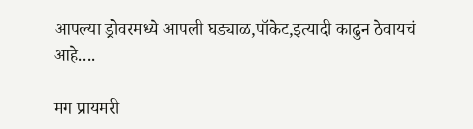आपल्या ड्रोवरमध्ये आपली घड्याळ,पॉकेट,इत्यादी काढुन ठेवायचं आहे....

मग प्रायमरी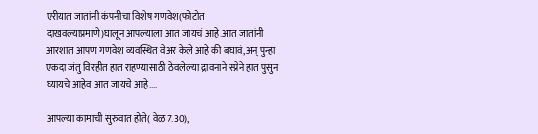एरीयात जातांनी कंपनीचा विशेष गणवेश(फोटोत दाखवल्याप्रमाणे)घालून आपल्याला आत जायचं आहे.आत जातांनी आरशात आपण गणवेश व्यवस्थित वेअर केले आहे की बघावं,अन् पुन्हा एकदा जंतु विरहीत हात राहण्यासाठी ठेवलेल्या द्रावनाने स्प्रेने हात पुसुन घ्यायचे आहेव आत जायचे आहे....

आपल्या कामाची सुरुवात होते( वेळ7.30),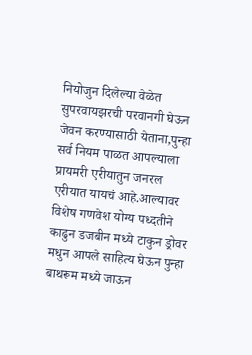नियोजुन दिलेल्या वेळेत सुपरवायझरची परवानगी घेऊन जेवन करण्यासाठी येताना,पुन्हा सर्व नियम पाळत आपल्याला प्रायमरी एरीयातुन जनरल एरीयात यायचं आहे.आल्यावर विशेष गणवेश योग्य पध्दतीने काढुन डजबीन मध्ये टाकुन ड्रोवर मधुन आपले साहित्य घेऊन पुन्हा बाथरूम मध्ये जाऊन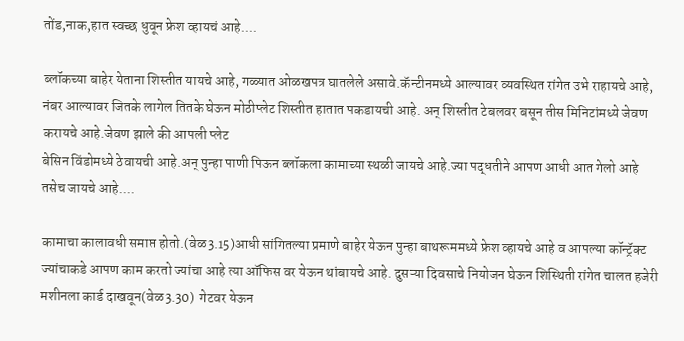तोंड,नाक,हात स्वच्छ धुवून फ्रेश व्हायचं आहे....

ब्लॉकच्या बाहेर येताना शिस्तीत यायचे आहे, गळ्यात ओळखपत्र घातलेले असावे.कॅन्टीनमध्ये आल्यावर व्यवस्थित रांगेत उभे राहायचे आहे, नंबर आल्यावर जितके लागेल तितके घेऊन मोठीप्लेट शिस्तीत हातात पकडायची आहे. अन् शिस्तीत टेबलवर बसून तीस मिनिटांमध्ये जेवण करायचे आहे.जेवण झाले की आपली प्लेट
बेसिन विंडोमध्ये ठेवायची आहे.अन् पुन्हा पाणी पिऊन ब्लॉकला कामाच्या स्थळी जायचे आहे.ज्या पद्धतीने आपण आधी आत गेलो आहे तसेच जायचे आहे....

कामाचा कालावधी समाप्त होतो.(वेळ3.15)आधी सांगितल्या प्रमाणे बाहेर येऊन पुन्हा बाथरूममध्ये फ्रेश व्हायचे आहे व आपल्या कॉन्ट्रॅक्ट  ज्यांचाकडे आपण काम करतो ज्यांचा आहे त्या ऑफिस वर येऊन थांबायचे आहे. दुसऱ्या दिवसाचे नियोजन घेऊन शिस्थिती रांगेत चालत हजेरी मशीनला कार्ड दाखवून(वेळ3.30)  गेटवर येऊन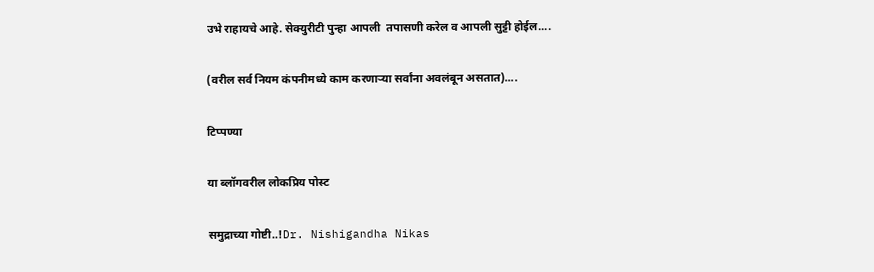उभे राहायचे आहे. सेक्युरीटी पुन्हा आपली  तपासणी करेल व आपली सुट्टी होईल....

(वरील सर्व नियम कंपनीमध्ये काम करणाऱ्या सर्वांना अवलंबून असतात)....

टिप्पण्या

या ब्लॉगवरील लोकप्रिय पोस्ट

समुद्राच्या गोष्टी..!Dr. Nishigandha Nikas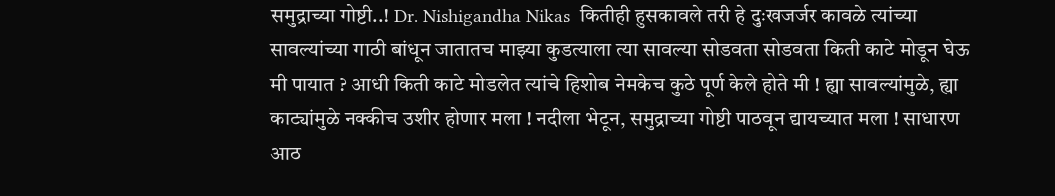समुद्राच्या गोष्टी..! Dr. Nishigandha Nikas  कितीही हुसकावले तरी हे दुःखजर्जर कावळे त्यांच्या सावल्यांच्या गाठी बांधून जातातच माझ्या कुडत्याला त्या सावल्या सोडवता सोडवता किती काटे मोडून घेऊ मी पायात ? आधी किती काटे मोडलेत त्यांचे हिशोब नेमकेच कुठे पूर्ण केले होते मी ! ह्या सावल्यांमुळे, ह्या काट्यांमुळे नक्कीच उशीर होणार मला ! नदीला भेटून, समुद्राच्या गोष्टी पाठवून द्यायच्यात मला ! साधारण आठ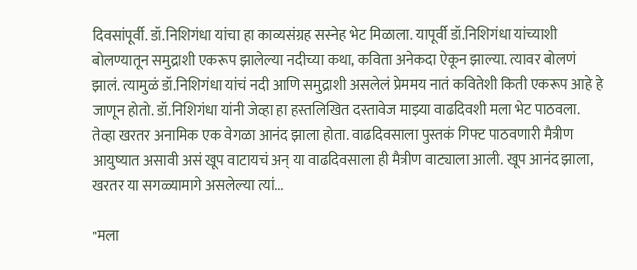दिवसांपूर्वी. डॉ.निशिगंधा यांचा हा काव्यसंग्रह सस्नेह भेट मिळाला. यापूर्वी डॉ.निशिगंधा यांच्याशी बोलण्यातून समुद्राशी एकरूप झालेल्या नदीच्या कथा, कविता अनेकदा ऐकून झाल्या. त्यावर बोलणं झालं. त्यामुळं डॉ.निशिगंधा यांचं नदी आणि समुद्राशी असलेलं प्रेममय नातं कवितेशी किती एकरूप आहे हे जाणून होतो. डॉ.निशिगंधा यांनी जेव्हा हा हस्तलिखित दस्तावेज माझ्या वाढदिवशी मला भेट पाठवला. तेव्हा खरतर अनामिक एक वेगळा आनंद झाला होता. वाढदिवसाला पुस्तकं गिफ्ट पाठवणारी मैत्रीण आयुष्यात असावी असं खूप वाटायचं अन् या वाढदिवसाला ही मैत्रीण वाट्याला आली. खूप आनंद झाला, खरतर या सगळ्यामागे असलेल्या त्यां...

"मला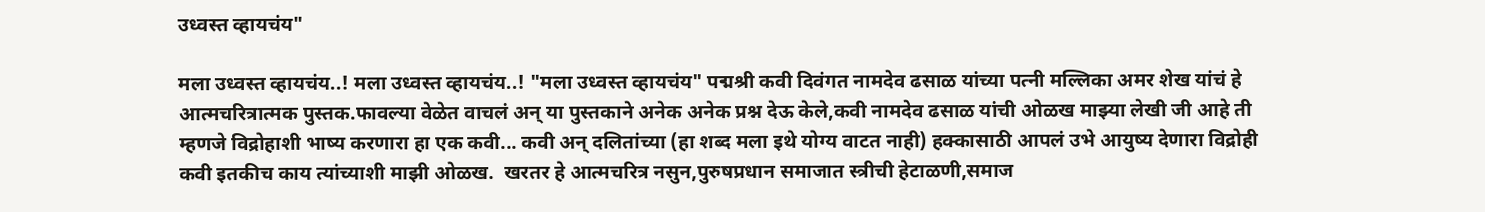उध्वस्त व्हायचंय"

मला उध्वस्त व्हायचंय..! मला उध्वस्त व्हायचंय..! "मला उध्वस्त व्हायचंय" पद्मश्री कवी दिवंगत नामदेव ढसाळ यांच्या पत्नी मल्लिका अमर शेख यांचं हे आत्मचरित्रात्मक पुस्तक.फावल्या वेळेत वाचलं अन् या पुस्तकाने अनेक अनेक प्रश्न देऊ केले,कवी नामदेव ढसाळ यांची ओळख माझ्या लेखी जी आहे ती म्हणजे विद्रोहाशी भाष्य करणारा हा एक कवी... कवी अन् दलितांच्या (हा शब्द मला इथे योग्य वाटत नाही) हक्कासाठी आपलं उभे आयुष्य देणारा विद्रोही कवी इतकीच काय त्यांच्याशी माझी ओळख.  खरतर हे आत्मचरित्र नसुन,पुरुषप्रधान समाजात स्त्रीची हेटाळणी,समाज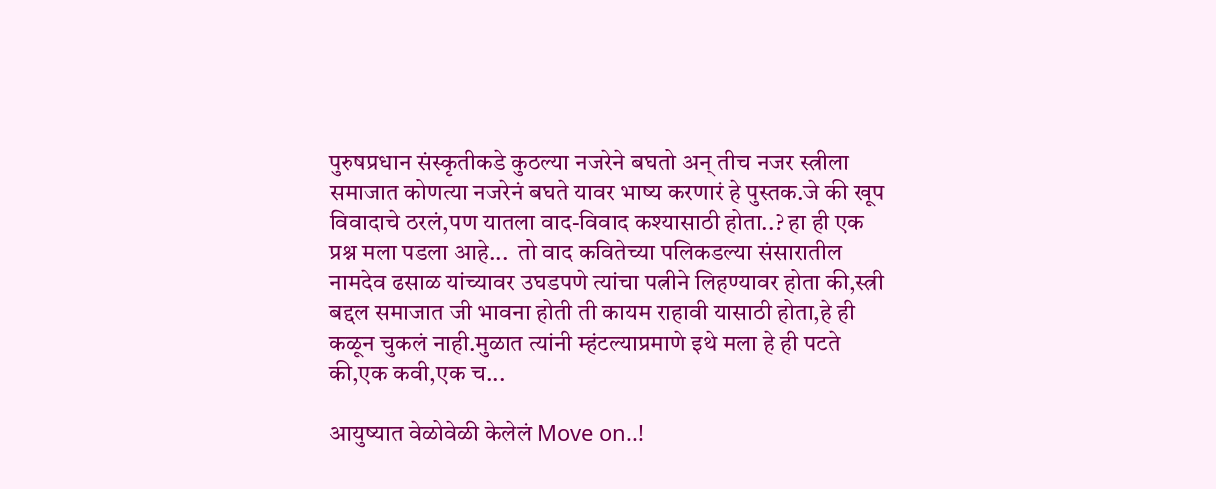पुरुषप्रधान संस्कृतीकडे कुठल्या नजरेने बघतो अन् तीच नजर स्त्रीला समाजात कोणत्या नजरेनं बघते यावर भाष्य करणारं हे पुस्तक.जे की खूप विवादाचे ठरलं,पण यातला वाद-विवाद कश्यासाठी होता..? हा ही एक प्रश्न मला पडला आहे...  तो वाद कवितेच्या पलिकडल्या संसारातील नामदेव ढसाळ यांच्यावर उघडपणे त्यांचा पत्नीने लिहण्यावर होता की,स्त्री बद्दल समाजात जी भावना होती ती कायम राहावी यासाठी होता,हे ही कळून चुकलं नाही.मुळात त्यांनी म्हंटल्याप्रमाणे इथे मला हे ही पटते की,एक कवी,एक च...

आयुष्यात वेळोवेळी केलेलं Move on..!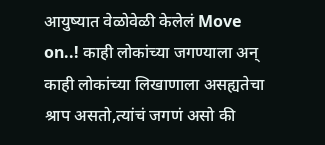आयुष्यात वेळोवेळी केलेलं Move on..! काही लोकांच्या जगण्याला अन् काही लोकांच्या लिखाणाला असह्यतेचा श्राप असतो,त्यांचं जगणं असो की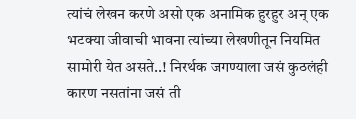त्यांचं लेखन करणे असो एक अनामिक हुरहुर अन् एक भटक्या जीवाची भावना त्यांच्या लेखणीतून नियमित सामोरी येत असते..! निरर्थक जगण्याला जसं कुठलंही कारण नसतांना जसं ती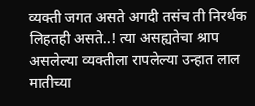व्यक्ती जगत असते अगदी तसंच ती निरर्थक लिहतही असते..! त्या असह्यतेचा श्राप असलेल्या व्यक्तीला रापलेल्या उन्हात लाल मातीच्या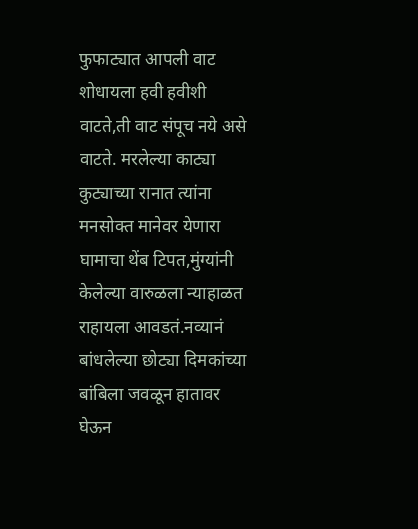फुफाट्यात आपली वाट शोधायला हवी हवीशी वाटते,ती वाट संपूच नये असे वाटते. मरलेल्या काट्या कुट्याच्या रानात त्यांना मनसोक्त मानेवर येणारा घामाचा थेंब टिपत,मुंग्यांनी केलेल्या वारुळला न्याहाळत राहायला आवडतं.नव्यानं बांधलेल्या छोट्या दिमकांच्या बांबिला जवळून हातावर घेऊन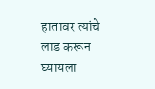हातावर त्यांचे लाड करून घ्यायला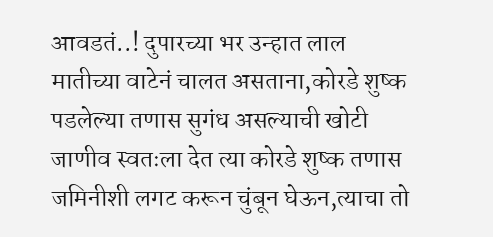आवडतं..! दुपारच्या भर उन्हात लाल मातीच्या वाटेनं चालत असताना,कोरडे शुष्क पडलेल्या तणास सुगंध असल्याची खोटी जाणीव स्वतःला देत त्या कोरडे शुष्क तणास जमिनीशी लगट करून चुंबून घेऊन,त्याचा तो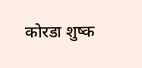कोरडा शुष्क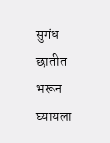सुगंध छातीत भरून घ्यायला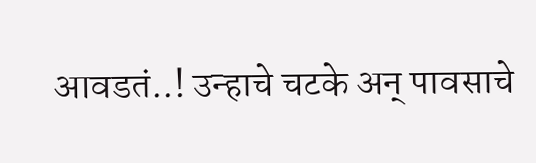आवडतं..! उन्हाचे चटके अन् पावसाचे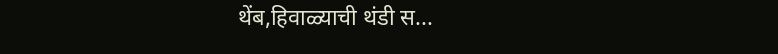थेंब,हिवाळ्याची थंडी स...